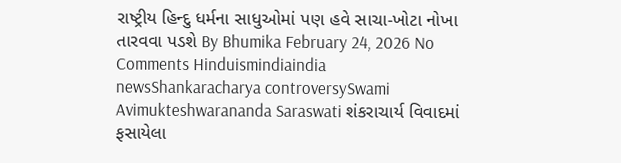રાષ્ટ્રીય હિન્દુ ધર્મના સાધુઓમાં પણ હવે સાચા-ખોટા નોખા તારવવા પડશે By Bhumika February 24, 2026 No Comments Hinduismindiaindia newsShankaracharya controversySwami Avimukteshwarananda Saraswati શંકરાચાર્ય વિવાદમાં ફસાયેલા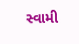સ્વામી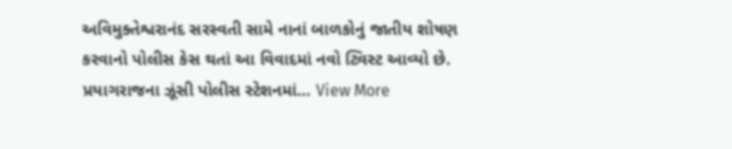અવિમુક્તેશ્વરાનંદ સરસ્વતી સામે નાનાં બાળકોનું જાતીય શોષણ કરવાનો પોલીસ કેસ થતાં આ વિવાદમાં નવો ટ્વિસ્ટ આવ્યો છે. પ્રયાગરાજના ઝૂંસી પોલીસ સ્ટેશનમાં… View More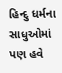હિન્દુ ધર્મના સાધુઓમાં પણ હવે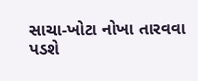સાચા-ખોટા નોખા તારવવા પડશે